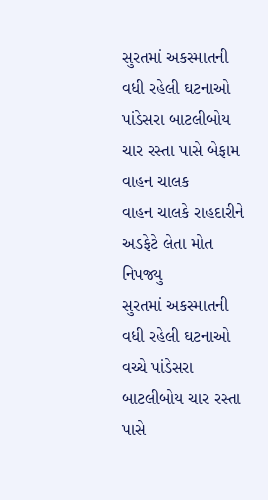સુરતમાં અકસ્માતની વધી રહેલી ઘટનાઓ
પાંડેસરા બાટલીબોય ચાર રસ્તા પાસે બેફામ વાહન ચાલક
વાહન ચાલકે રાહદારીને અડફેટે લેતા મોત નિપજ્યુ
સુરતમાં અકસ્માતની વધી રહેલી ઘટનાઓ વચ્ચે પાંડેસરા બાટલીબોય ચાર રસ્તા પાસે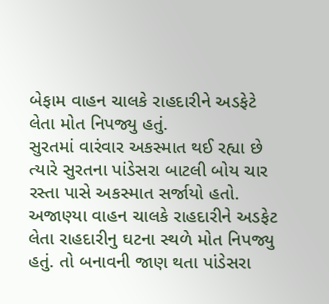બેફામ વાહન ચાલકે રાહદારીને અડફેટે લેતા મોત નિપજ્યુ હતું.
સુરતમાં વારંવાર અકસ્માત થઈ રહ્યા છે ત્યારે સુરતના પાંડેસરા બાટલી બોય ચાર રસ્તા પાસે અકસ્માત સર્જાયો હતો. અજાણ્યા વાહન ચાલકે રાહદારીને અડફેટ લેતા રાહદારીનુ ઘટના સ્થળે મોત નિપજ્યુ હતું. તો બનાવની જાણ થતા પાંડેસરા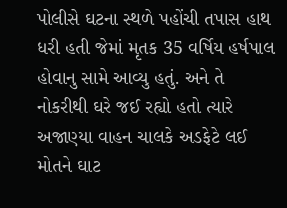પોલીસે ઘટના સ્થળે પહોંચી તપાસ હાથ ધરી હતી જેમાં મૃતક 35 વર્ષિય હર્ષપાલ હોવાનુ સામે આવ્યુ હતું. અને તે નોકરીથી ઘરે જઈ રહ્યો હતો ત્યારે અજાણ્યા વાહન ચાલકે અડફેટે લઈ મોતને ઘાટ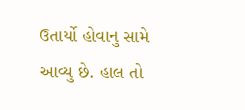ઉતાર્યો હોવાનુ સામે આવ્યુ છે. હાલ તો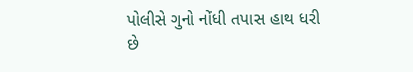પોલીસે ગુનો નોંધી તપાસ હાથ ધરી છે